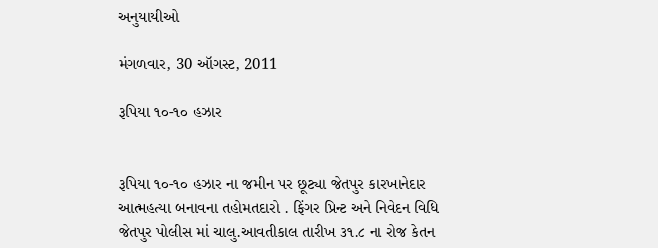અનુયાયીઓ

મંગળવાર, 30 ઑગસ્ટ, 2011

રૂપિયા ૧૦-૧૦ હઝાર


રૂપિયા ૧૦-૧૦ હઝાર ના જમીન પર છૂટ્યા જેતપુર કારખાનેદાર આત્મહત્યા બનાવના તહોમતદારો . ફિંગર પ્રિન્ટ અને નિવેદન વિધિ જેતપુર પોલીસ માં ચાલુ.આવતીકાલ તારીખ ૩૧.૮ ના રોજ કેતન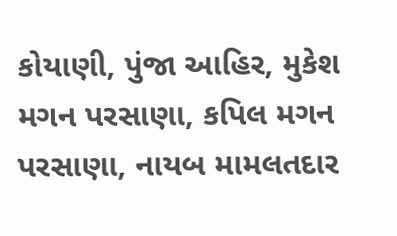કોયાણી, પુંજા આહિર, મુકેશ મગન પરસાણા, કપિલ મગન પરસાણા, નાયબ મામલતદાર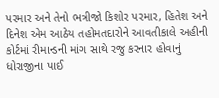પરમાર અને તેનો ભત્રીજો કિશોર પરમાર, હિતેશ અને દિનેશ એમ આઠેય તહોમતદારોને આવતીકાલે અહીની કોર્ટમાં રીમાન્ડની માંગ સાથે રજુ કરનાર હોવાનું ધોરાજીના પાઈ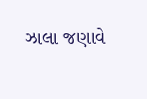ઝાલા જણાવે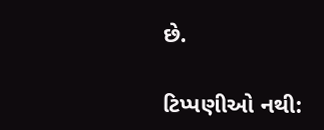છે.

ટિપ્પણીઓ નથી: